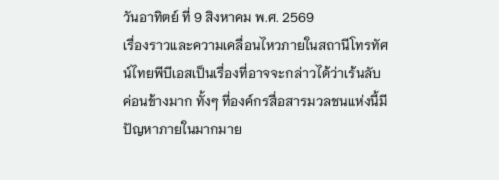วันอาทิตย์ ที่ 9 สิงหาคม พ.ศ. 2569
เรื่องราวและความเคลื่อนไหวภายในสถานีโทรทัศน์ไทยพีบีเอสเป็นเรื่องที่อาจจะกล่าวได้ว่าเร้นลับค่อนข้างมาก ทั้งๆ ที่องค์กรสื่อสารมวลชนแห่งนี้มีปัญหาภายในมากมาย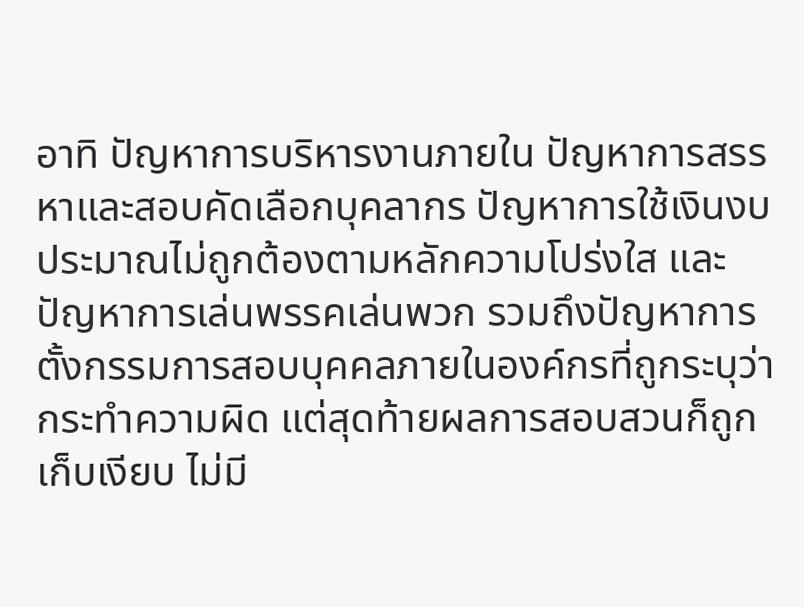อาทิ ปัญหาการบริหารงานภายใน ปัญหาการสรรหาและสอบคัดเลือกบุคลากร ปัญหาการใช้เงินงบประมาณไม่ถูกต้องตามหลักความโปร่งใส และปัญหาการเล่นพรรคเล่นพวก รวมถึงปัญหาการตั้งกรรมการสอบบุคคลภายในองค์กรที่ถูกระบุว่ากระทำความผิด แต่สุดท้ายผลการสอบสวนก็ถูกเก็บเงียบ ไม่มี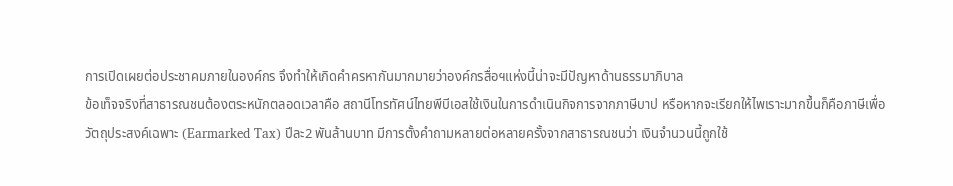การเปิดเผยต่อประชาคมภายในองค์กร จึงทำให้เกิดคำครหากันมากมายว่าองค์กรสื่อฯแห่งนี้น่าจะมีปัญหาด้านธรรมาภิบาล
ข้อเท็จจริงที่สาธารณชนต้องตระหนักตลอดเวลาคือ สถานีโทรทัศน์ไทยพีบีเอสใช้เงินในการดำเนินกิจการจากภาษีบาป หรือหากจะเรียกให้ไพเราะมากขึ้นก็คือภาษีเพื่อวัตถุประสงค์เฉพาะ (Earmarked Tax) ปีละ2 พันล้านบาท มีการตั้งคำถามหลายต่อหลายครั้งจากสาธารณชนว่า เงินจำนวนนี้ถูกใช้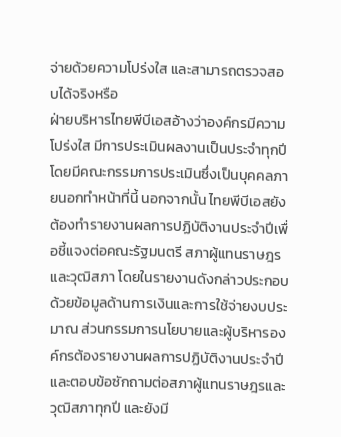จ่ายด้วยความโปร่งใส และสามารถตรวจสอบได้จริงหรือ
ฝ่ายบริหารไทยพีบีเอสอ้างว่าองค์กรมีความโปร่งใส มีการประเมินผลงานเป็นประจำทุกปีโดยมีคณะกรรมการประเมินซึ่งเป็นบุคคลภายนอกทำหน้าที่นี้ นอกจากนั้น ไทยพีบีเอสยังต้องทำรายงานผลการปฏิบัติงานประจำปีเพื่อชี้แจงต่อคณะรัฐมนตรี สภาผู้แทนราษฎร และวุฒิสภา โดยในรายงานดังกล่าวประกอบด้วยข้อมูลด้านการเงินและการใช้จ่ายงบประมาณ ส่วนกรรมการนโยบายและผู้บริหารองค์กรต้องรายงานผลการปฏิบัติงานประจำปี และตอบข้อซักถามต่อสภาผู้แทนราษฎรและวุฒิสภาทุกปี และยังมี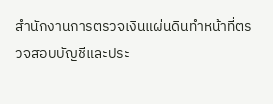สำนักงานการตรวจเงินแผ่นดินทำหน้าที่ตรวจสอบบัญชีและประ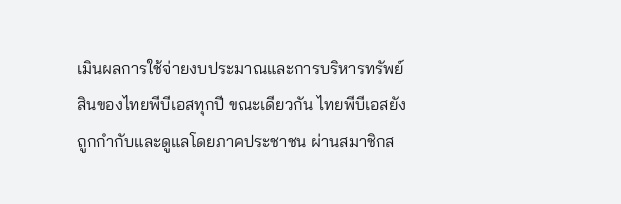เมินผลการใช้จ่ายงบประมาณและการบริหารทรัพย์สินของไทยพีบีเอสทุกปี ขณะเดียวกัน ไทยพีบีเอสยังถูกกำกับและดูแลโดยภาคประชาชน ผ่านสมาชิกส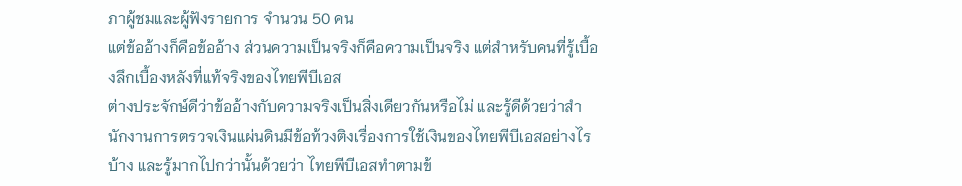ภาผู้ชมและผู้ฟังรายการ จำนวน 50 คน
แต่ข้ออ้างก็คือข้ออ้าง ส่วนความเป็นจริงก็คือความเป็นจริง แต่สำหรับคนที่รู้เบื้องลึกเบื้องหลังที่แท้จริงของไทยพีบีเอส
ต่างประจักษ์ดีว่าข้ออ้างกับความจริงเป็นสิ่งเดียวกันหรือไม่ และรู้ดีด้วยว่าสำนักงานการตรวจเงินแผ่นดินมีข้อท้วงติงเรื่องการใช้เงินของไทยพีบีเอสอย่างไรบ้าง และรู้มากไปกว่านั้นด้วยว่า ไทยพีบีเอสทำตามข้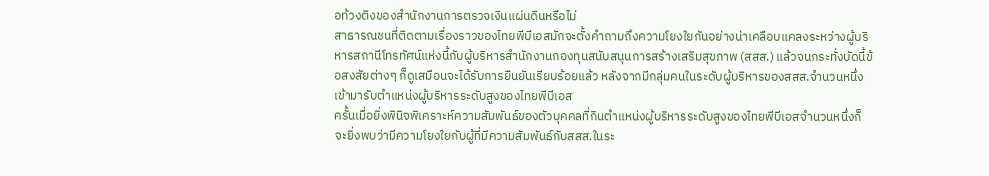อท้วงติงของสำนักงานการตรวจเงินแผ่นดินหรือไม่
สาธารณชนที่ติดตามเรื่องราวของไทยพีบีเอสมักจะตั้งคำถามถึงความโยงใยกันอย่างน่าเคลือบแคลงระหว่างผู้บริหารสถานีโทรทัศน์แห่งนี้กับผู้บริหารสำนักงานกองทุนสนับสนุนการสร้างเสริมสุขภาพ (สสส.) แล้วจนกระทั่งบัดนี้ข้อสงสัยต่างๆ ก็ดูเสมือนจะได้รับการยืนยันเรียบร้อยแล้ว หลังจากมีกลุ่มคนในระดับผู้บริหารของสสส.จำนวนหนึ่งเข้ามารับตำแหน่งผู้บริหารระดับสูงของไทยพีบีเอส
ครั้นเมื่อยิ่งพินิจพิเคราะห์ความสัมพันธ์ของตัวบุคคลที่กินตำแหน่งผู้บริหารระดับสูงของไทยพีบีเอสจำนวนหนึ่งก็จะยิ่งพบว่ามีความโยงใยกับผู้ที่มีความสัมพันธ์กับสสส.ในระ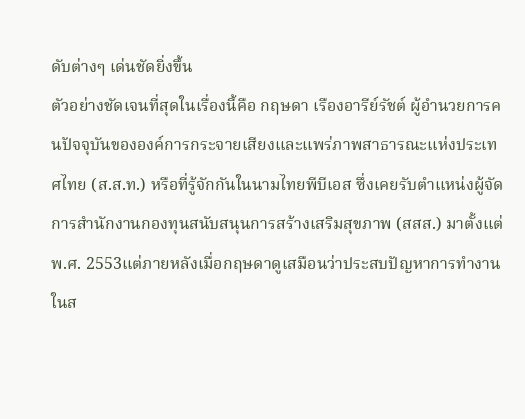ดับต่างๆ เด่นชัดยิ่งขึ้น
ตัวอย่างชัดเจนที่สุดในเรื่องนี้คือ กฤษดา เรืองอารีย์รัชต์ ผู้อำนวยการคนปัจจุบันขององค์การกระจายเสียงและแพร่ภาพสาธารณะแห่งประเทศไทย (ส.ส.ท.) หรือที่รู้จักกันในนามไทยพีบีเอส ซึ่งเคยรับตำแหน่งผู้จัดการสำนักงานกองทุนสนับสนุนการสร้างเสริมสุขภาพ (สสส.) มาตั้งแต่ พ.ศ. 2553แต่ภายหลังเมื่อกฤษดาดูเสมือนว่าประสบปัญหาการทำงานในส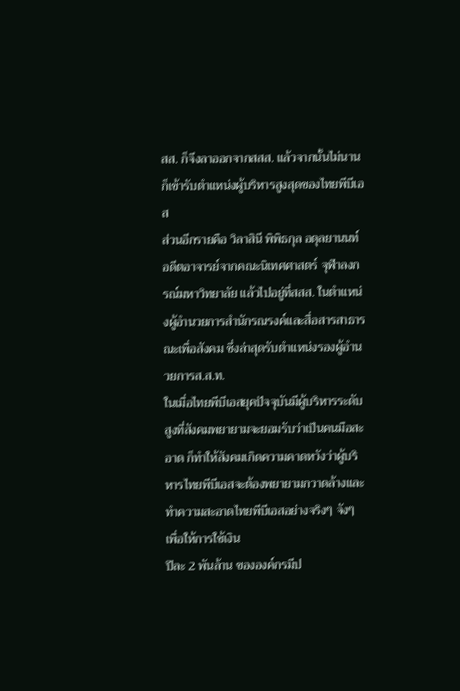สส. ก็จึงลาออกจากสสส. แล้วจากนั้นไม่นานก็เข้ารับตำแหน่งผู้บริหารสูงสุดของไทยพีบีเอส
ส่วนอีกรายคือ วิลาสินี พิพิธกุล อดุลยานนท์ อดีตอาจารย์จากคณะนิเทศศาสตร์ จุฬาลงกรณ์มหาวิทยาลัย แล้วไปอยู่ที่สสส. ในตำแหน่งผู้อำนวยการสำนักรณรงค์และสื่อสารสาธารณะเพื่อสังคม ซึ่งล่าสุดรับตำแหน่งรองผู้อำนวยการส.ส.ท.
ในเมื่อไทยพีบีเอสยุคปัจจุบันมีผู้บริหารระดับสูงที่สังคมพยายามจะยอมรับว่าเป็นคนมือสะอาด ก็ทำให้สังคมเกิดความคาดหวังว่าผู้บริหารไทยพีบีเอสจะต้องพยายามกวาดล้างและทำความสะอาดไทยพีบีเอสอย่างจริงๆ จังๆ เพื่อให้การใช้เงิน
ปีละ 2 พันล้าน ขององค์กรมีป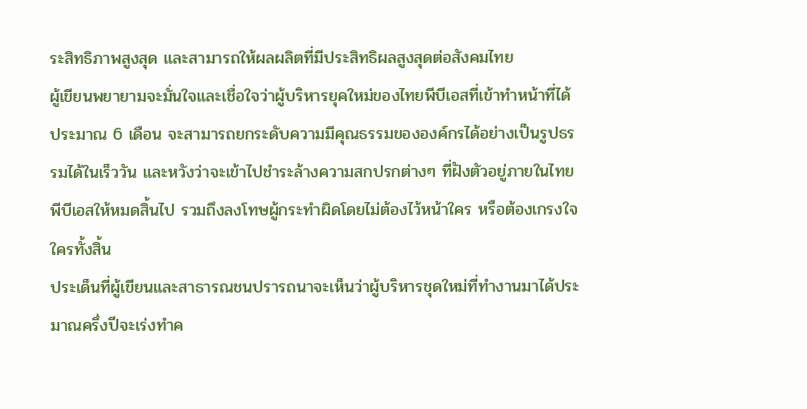ระสิทธิภาพสูงสุด และสามารถให้ผลผลิตที่มีประสิทธิผลสูงสุดต่อสังคมไทย
ผู้เขียนพยายามจะมั่นใจและเชื่อใจว่าผู้บริหารยุคใหม่ของไทยพีบีเอสที่เข้าทำหน้าที่ได้ประมาณ 6 เดือน จะสามารถยกระดับความมีคุณธรรมขององค์กรได้อย่างเป็นรูปธรรมได้ในเร็ววัน และหวังว่าจะเข้าไปชำระล้างความสกปรกต่างๆ ที่ฝังตัวอยู่ภายในไทยพีบีเอสให้หมดสิ้นไป รวมถึงลงโทษผู้กระทำผิดโดยไม่ต้องไว้หน้าใคร หรือต้องเกรงใจใครทั้งสิ้น
ประเด็นที่ผู้เขียนและสาธารณชนปรารถนาจะเห็นว่าผู้บริหารชุดใหม่ที่ทำงานมาได้ประมาณครึ่งปีจะเร่งทำค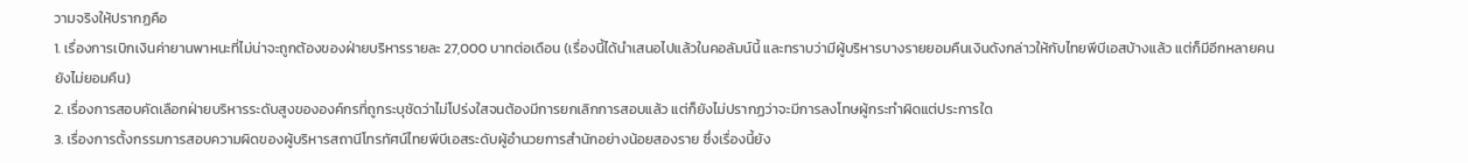วามจริงให้ปรากฏคือ
1. เรื่องการเบิกเงินค่ายานพาหนะที่ไม่น่าจะถูกต้องของฝ่ายบริหารรายละ 27,000 บาทต่อเดือน (เรื่องนี้ได้นำเสนอไปแล้วในคอลัมน์นี้ และทราบว่ามีผู้บริหารบางรายยอมคืนเงินดังกล่าวให้กับไทยพีบีเอสบ้างแล้ว แต่ก็มีอีกหลายคนยังไม่ยอมคืน)
2. เรื่องการสอบคัดเลือกฝ่ายบริหารระดับสูงขององค์กรที่ถูกระบุชัดว่าไม่โปร่งใสจนต้องมีการยกเลิกการสอบแล้ว แต่ก็ยังไม่ปรากฏว่าจะมีการลงโทษผู้กระทำผิดแต่ประการใด
3. เรื่องการตั้งกรรมการสอบความผิดของผู้บริหารสถานีโทรทัศน์ไทยพีบีเอสระดับผู้อำนวยการสำนักอย่างน้อยสองราย ซึ่งเรื่องนี้ยัง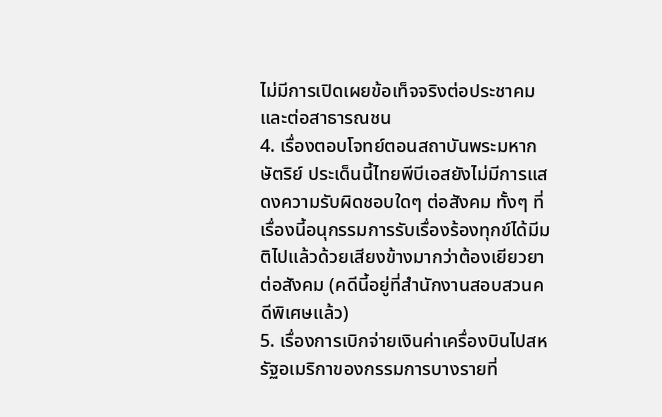ไม่มีการเปิดเผยข้อเท็จจริงต่อประชาคมและต่อสาธารณชน
4. เรื่องตอบโจทย์ตอนสถาบันพระมหากษัตริย์ ประเด็นนี้ไทยพีบีเอสยังไม่มีการแสดงความรับผิดชอบใดๆ ต่อสังคม ทั้งๆ ที่เรื่องนี้อนุกรรมการรับเรื่องร้องทุกข์ได้มีมติไปแล้วด้วยเสียงข้างมากว่าต้องเยียวยาต่อสังคม (คดีนี้อยู่ที่สำนักงานสอบสวนคดีพิเศษแล้ว)
5. เรื่องการเบิกจ่ายเงินค่าเครื่องบินไปสหรัฐอเมริกาของกรรมการบางรายที่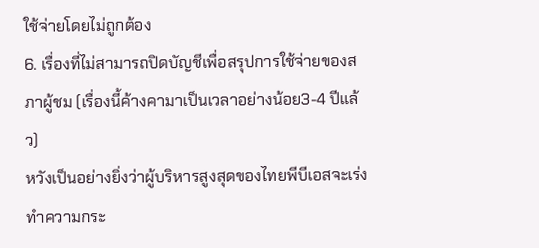ใช้จ่ายโดยไม่ถูกต้อง
6. เรื่องที่ไม่สามารถปิดบัญชีเพื่อสรุปการใช้จ่ายของสภาผู้ชม (เรื่องนี้ค้างคามาเป็นเวลาอย่างน้อย3-4 ปีแล้ว)
หวังเป็นอย่างยิ่งว่าผู้บริหารสูงสุดของไทยพีบีเอสจะเร่งทำความกระ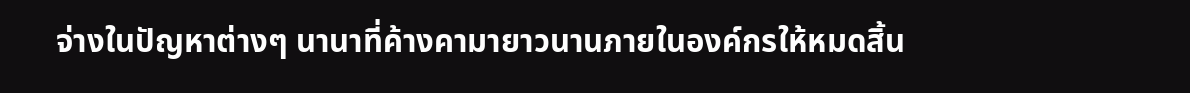จ่างในปัญหาต่างๆ นานาที่ค้างคามายาวนานภายในองค์กรให้หมดสิ้น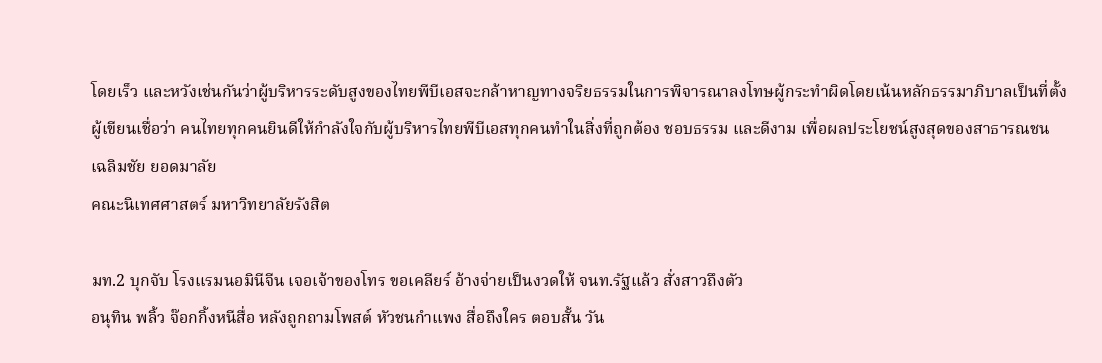โดยเร็ว และหวังเช่นกันว่าผู้บริหารระดับสูงของไทยพีบีเอสจะกล้าหาญทางจริยธรรมในการพิจารณาลงโทษผู้กระทำผิดโดยเน้นหลักธรรมาภิบาลเป็นที่ตั้ง
ผู้เขียนเชื่อว่า คนไทยทุกคนยินดีให้กำลังใจกับผู้บริหารไทยพีบีเอสทุกคนทำในสิ่งที่ถูกต้อง ชอบธรรม และดีงาม เพื่อผลประโยชน์สูงสุดของสาธารณชน
เฉลิมชัย ยอดมาลัย
คณะนิเทศศาสตร์ มหาวิทยาลัยรังสิต

มท.2 บุกจับ โรงแรมนอมินีจีน เจอเจ้าของโทร ขอเคลียร์ อ้างจ่ายเป็นงวดให้ จนท.รัฐแล้ว สั่งสาวถึงตัว
อนุทิน พลิ้ว จ๊อกกิ้งหนีสื่อ หลังถูกถามโพสต์ หัวชนกำแพง สื่อถึงใคร ตอบสั้น วัน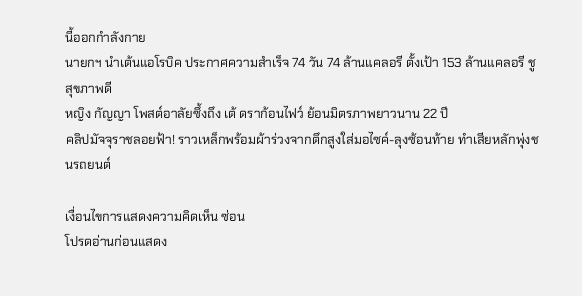นี้ออกกำลังกาย
นายกฯ นำเต้นแอโรบิค ประกาศความสำเร็จ 74 วัน 74 ล้านแคลอรี ตั้งเป้า 153 ล้านแคลอรี ชู สุขภาพดี
หญิง กัญญา โพสต์อาลัยซึ้งถึง เต้ ดราก้อนไฟว์ ย้อนมิตรภาพยาวนาน 22 ปี
คลิปมัจจุราชลอยฟ้า! ราวเหล็กพร้อมผ้าร่วงจากตึกสูงใส่มอไซค์-ลุงซ้อนท้าย ทำเสียหลักพุ่งชนรถยนต์

เงื่อนไขการแสดงความคิดเห็น ซ่อน
โปรดอ่านก่อนแสดง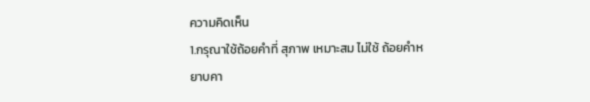ความคิดเห็น
1.กรุณาใช้ถ้อยคำที่ สุภาพ เหมาะสม ไม่ใช้ ถ้อยคำหยาบคา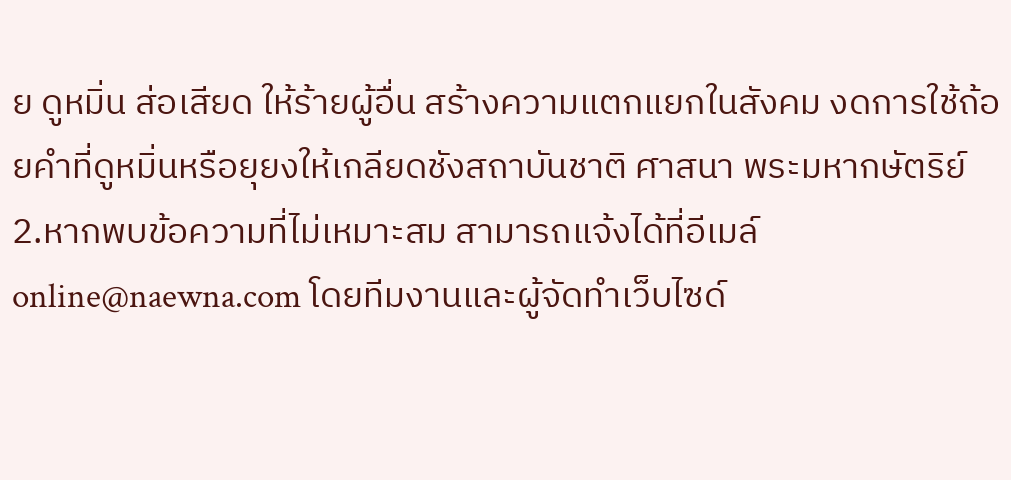ย ดูหมิ่น ส่อเสียด ให้ร้ายผู้อื่น สร้างความแตกแยกในสังคม งดการใช้ถ้อยคำที่ดูหมิ่นหรือยุยงให้เกลียดชังสถาบันชาติ ศาสนา พระมหากษัตริย์
2.หากพบข้อความที่ไม่เหมาะสม สามารถแจ้งได้ที่อีเมล์ online@naewna.com โดยทีมงานและผู้จัดทำเว็บไซด์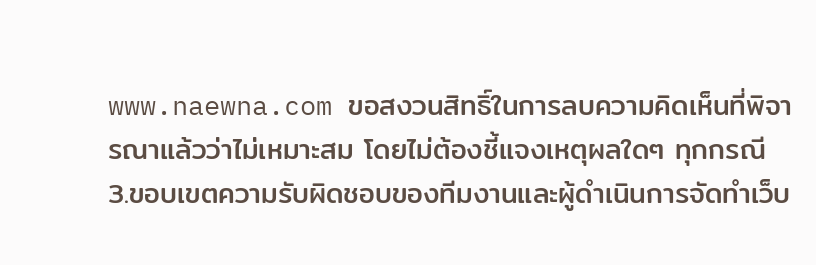www.naewna.com ขอสงวนสิทธิ์ในการลบความคิดเห็นที่พิจารณาแล้วว่าไม่เหมาะสม โดยไม่ต้องชี้แจงเหตุผลใดๆ ทุกกรณี
3.ขอบเขตความรับผิดชอบของทีมงานและผู้ดำเนินการจัดทำเว็บ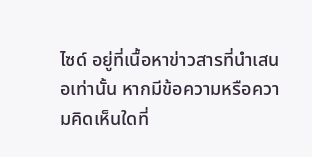ไซด์ อยู่ที่เนื้อหาข่าวสารที่นำเสนอเท่านั้น หากมีข้อความหรือความคิดเห็นใดที่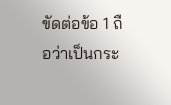ขัดต่อข้อ 1 ถือว่าเป็นกระ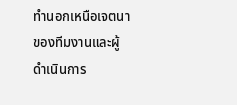ทำนอกเหนือเจตนาของทีมงานและผู้ดำเนินการ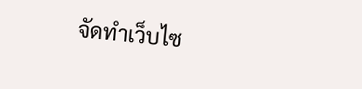จัดทำเว็บไซ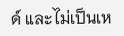ด์ และไม่เป็นเห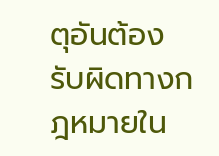ตุอันต้องรับผิดทางกฎหมายใน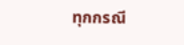ทุกกรณี